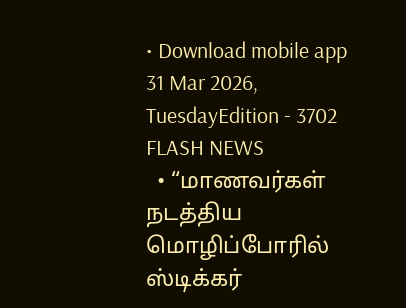• Download mobile app
31 Mar 2026, TuesdayEdition - 3702
FLASH NEWS
  • “மாணவர்கள் நடத்திய மொழிப்போரில் ஸ்டிக்கர்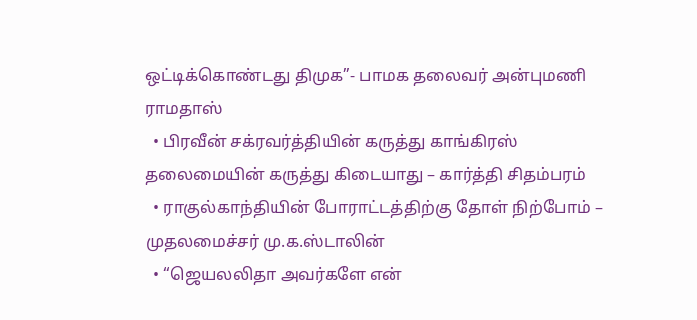ஒட்டிக்கொண்டது திமுக”- பாமக தலைவர் அன்புமணி ராமதாஸ்
  • பிரவீன் சக்ரவர்த்தியின் கருத்து காங்கிரஸ் தலைமையின் கருத்து கிடையாது – கார்த்தி சிதம்பரம்
  • ராகுல்காந்தியின் போராட்டத்திற்கு தோள் நிற்போம் – முதலமைச்சர் மு.க.ஸ்டாலின்
  • “ஜெயலலிதா அவர்களே என்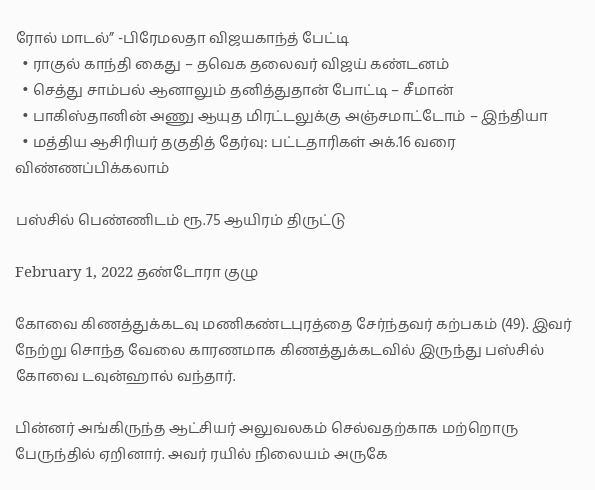ரோல் மாடல்” -பிரேமலதா விஜயகாந்த் பேட்டி
  • ராகுல் காந்தி கைது – தவெக தலைவர் விஜய் கண்டனம்
  • செத்து சாம்பல் ஆனாலும் தனித்துதான் போட்டி – சீமான்
  • பாகிஸ்தானின் அணு ஆயுத மிரட்டலுக்கு அஞ்சமாட்டோம் – இந்தியா
  • மத்திய ஆசிரியர் தகுதித் தேர்வு: பட்டதாரிகள் அக்.16 வரை விண்ணப்பிக்கலாம்

பஸ்சில் பெண்ணிடம் ரூ.75 ஆயிரம் திருட்டு

February 1, 2022 தண்டோரா குழு

கோவை கிணத்துக்கடவு மணிகண்டபுரத்தை சேர்ந்தவர் கற்பகம் (49). இவர் நேற்று சொந்த வேலை காரணமாக கிணத்துக்கடவில் இருந்து பஸ்சில் கோவை டவுன்ஹால் வந்தார்.

பின்னர் அங்கிருந்த ஆட்சியர் அலுவலகம் செல்வதற்காக மற்றொரு பேருந்தில் ஏறினார். அவர் ரயில் நிலையம் அருகே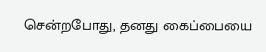சென்றபோது, தனது கைப்பையை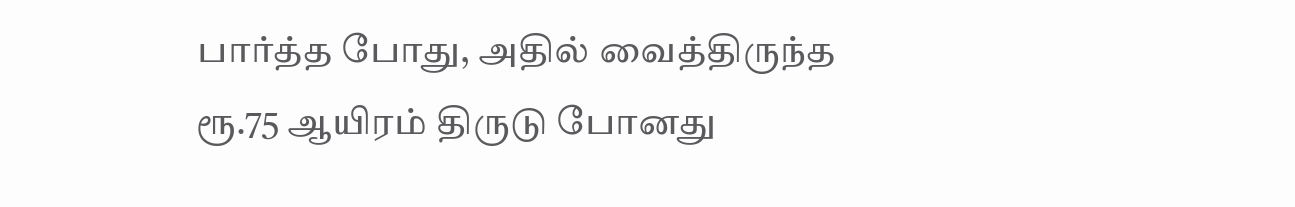பார்த்த போது, அதில் வைத்திருந்த ரூ.75 ஆயிரம் திருடு போனது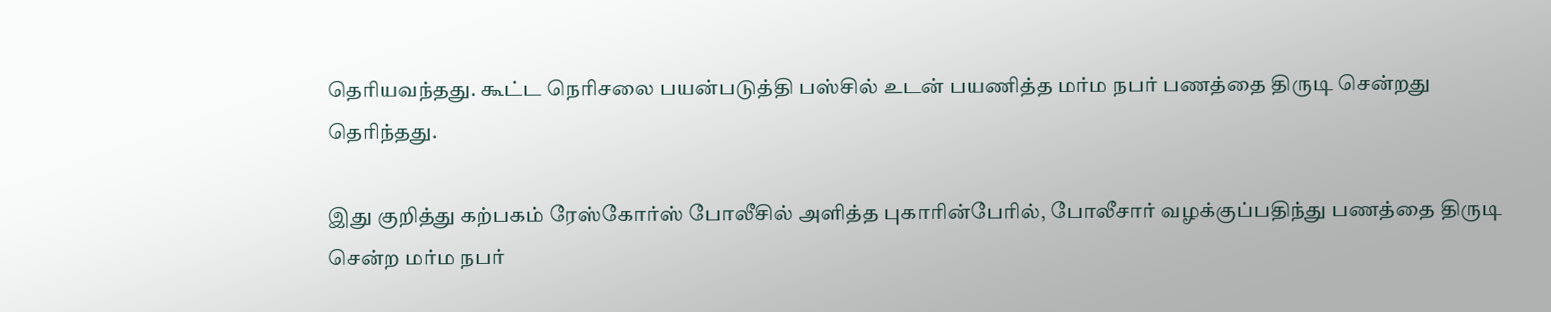தெரியவந்தது. கூட்ட நெரிசலை பயன்படுத்தி பஸ்சில் உடன் பயணித்த மர்ம நபர் பணத்தை திருடி சென்றது தெரிந்தது.

இது குறித்து கற்பகம் ரேஸ்கோர்ஸ் போலீசில் அளித்த புகாரின்பேரில், போலீசார் வழக்குப்பதிந்து பணத்தை திருடி சென்ற மர்ம நபர்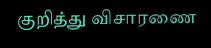குறித்து விசாரணை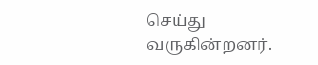செய்து வருகின்றனர்.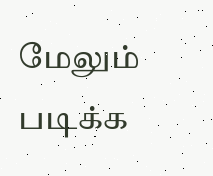மேலும் படிக்க